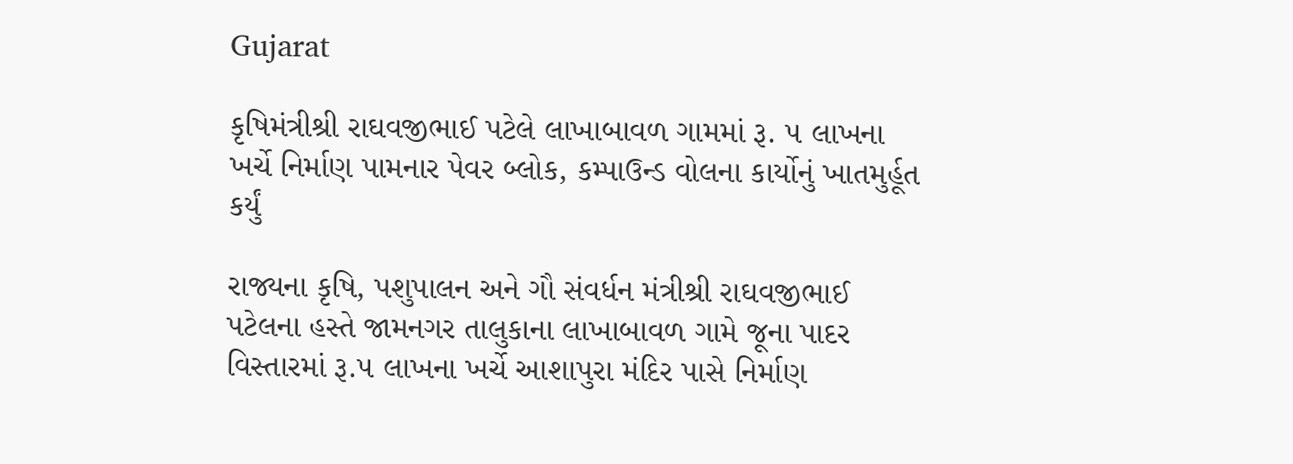Gujarat

કૃષિમંત્રીશ્રી રાઘવજીભાઈ પટેલે લાખાબાવળ ગામમાં રૂ. ૫ લાખના ખર્ચે નિર્માણ પામનાર પેવર બ્લોક, કમ્પાઉન્ડ વોલના કાર્યોનું ખાતમુર્હૂત કર્યું

રાજ્યના કૃષિ, પશુપાલન અને ગૌ સંવર્ધન મંત્રીશ્રી રાઘવજીભાઈ પટેલના હસ્તે જામનગર તાલુકાના લાખાબાવળ ગામે જૂના પાદર વિસ્તારમાં રૂ.૫ લાખના ખર્ચે આશાપુરા મંદિર પાસે નિર્માણ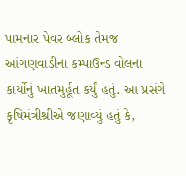પામનાર પેવર બ્લોક તેમજ આંગણવાડીના કમ્પાઉન્ડ વોલના કાર્યોનું ખાતમુર્હૂત કર્યું હતું. આ પ્રસંગે કૃષિમંત્રીશ્રીએ જણાવ્યું હતું કે,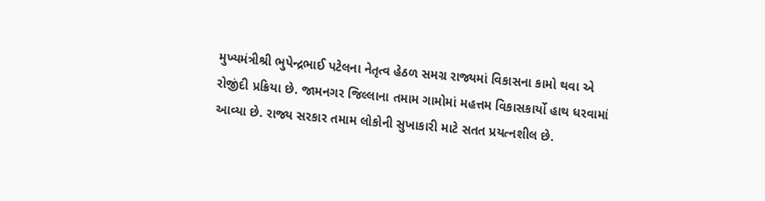મુખ્યમંત્રીશ્રી ભુપેન્દ્રભાઈ પટેલના નેતૃત્વ હેઠળ સમગ્ર રાજ્યમાં વિકાસના કામો થવા એ રોજીંદી પ્રક્રિયા છે. જામનગર જિલ્લાના તમામ ગામોમાં મહત્તમ વિકાસકાર્યો હાથ ધરવામાં આવ્યા છે. રાજ્ય સરકાર તમામ લોકોની સુખાકારી માટે સતત પ્રયત્નશીલ છે.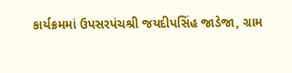કાર્યક્રમમાં ઉપસરપંચશ્રી જયદીપસિંહ જાડેજા, ગ્રામ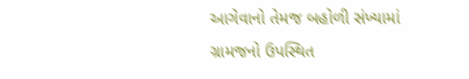આગેવાનો તેમજ બહોળી સંખ્યામાં ગ્રામજનો ઉપસ્થિત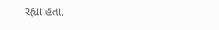રહ્યા હતા.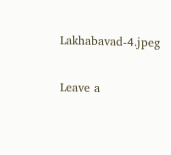Lakhabavad-4.jpeg

Leave a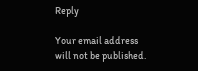Reply

Your email address will not be published.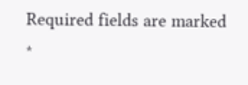Required fields are marked *